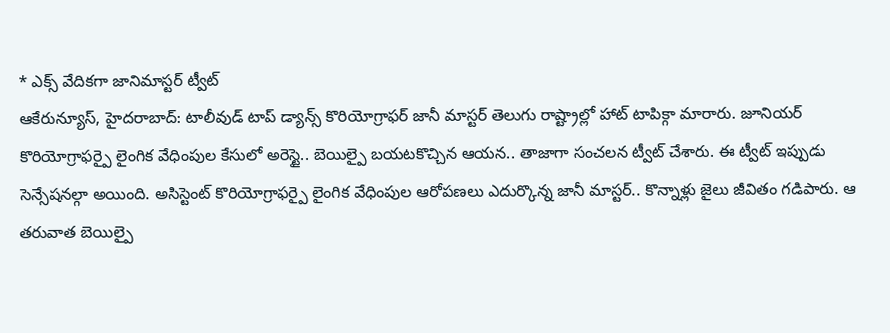* ఎక్స్ వేదికగా జానిమాస్టర్ ట్వీట్
ఆకేరున్యూస్, హైదరాబాద్: టాలీవుడ్ టాప్ డ్యాన్స్ కొరియోగ్రాఫర్ జానీ మాస్టర్ తెలుగు రాష్ట్రాల్లో హాట్ టాపిక్గా మారారు. జూనియర్ కొరియోగ్రాఫర్పై లైంగిక వేధింపుల కేసులో అరెస్టై.. బెయిల్పై బయటకొచ్చిన ఆయన.. తాజాగా సంచలన ట్వీట్ చేశారు. ఈ ట్వీట్ ఇప్పుడు సెన్సేషనల్గా అయింది. అసిస్టెంట్ కొరియోగ్రాఫర్పై లైంగిక వేధింపుల ఆరోపణలు ఎదుర్కొన్న జానీ మాస్టర్.. కొన్నాళ్లు జైలు జీవితం గడిపారు. ఆ తరువాత బెయిల్పై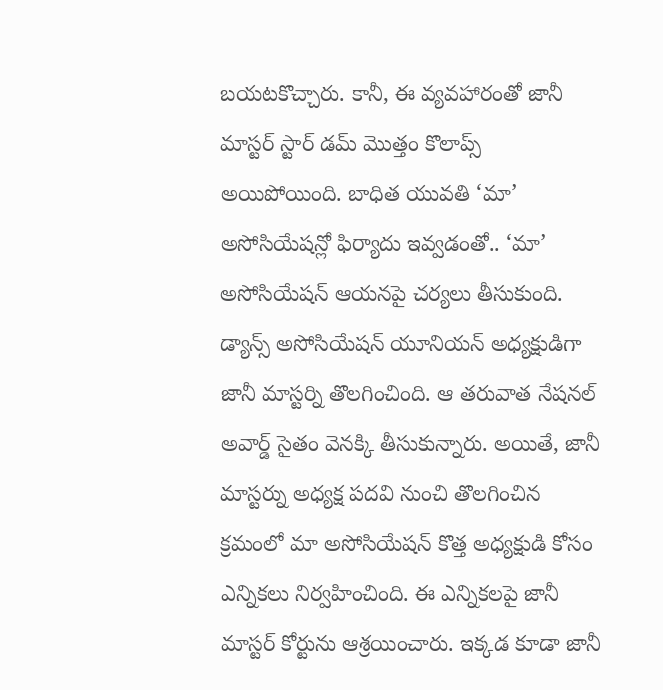బయటకొచ్చారు. కానీ, ఈ వ్యవహారంతో జానీ మాస్టర్ స్టార్ డమ్ మొత్తం కొలాప్స్ అయిపోయింది. బాధిత యువతి ‘మా’ అసోసియేషన్లో ఫిర్యాదు ఇవ్వడంతో.. ‘మా’ అసోసియేషన్ ఆయనపై చర్యలు తీసుకుంది.
డ్యాన్స్ అసోసియేషన్ యూనియన్ అధ్యక్షుడిగా జానీ మాస్టర్ని తొలగించింది. ఆ తరువాత నేషనల్ అవార్డ్ సైతం వెనక్కి తీసుకున్నారు. అయితే, జానీ మాస్టర్ను అధ్యక్ష పదవి నుంచి తొలగించిన క్రమంలో మా అసోసియేషన్ కొత్త అధ్యక్షుడి కోసం ఎన్నికలు నిర్వహించింది. ఈ ఎన్నికలపై జానీ మాస్టర్ కోర్టును ఆశ్రయించారు. ఇక్కడ కూడా జానీ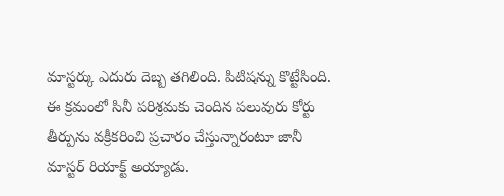మాస్టర్కు ఎదురు దెబ్బ తగిలింది. పిటిషన్ను కొట్టేసింది. ఈ క్రమంలో సినీ పరిశ్రమకు చెందిన పలువురు కోర్టు తీర్పును వక్రీకరించి ప్రచారం చేస్తున్నారంటూ జానీ మాస్టర్ రియాక్ట్ అయ్యాడు.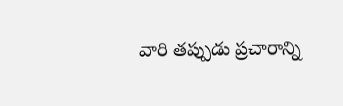వారి తప్పుడు ప్రచారాన్ని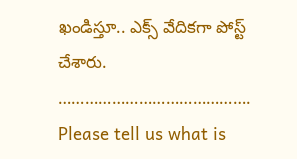ఖండిస్తూ.. ఎక్స్ వేదికగా పోస్ట్ చేశారు.
…………………………………….
Please tell us what is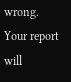wrong. Your report will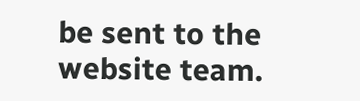be sent to the website team.